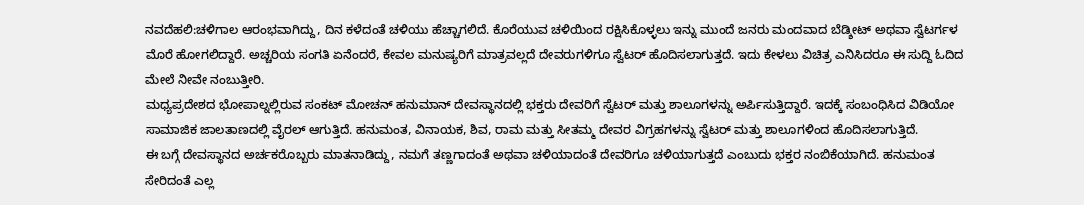ನವದೆಹಲಿ:ಚಳಿಗಾಲ ಆರಂಭವಾಗಿದ್ದು, ದಿನ ಕಳೆದಂತೆ ಚಳಿಯು ಹೆಚ್ಚಾಗಲಿದೆ. ಕೊರೆಯುವ ಚಳಿಯಿಂದ ರಕ್ಷಿಸಿಕೊಳ್ಳಲು ಇನ್ನು ಮುಂದೆ ಜನರು ಮಂದವಾದ ಬೆಡ್ಶೀಟ್ ಅಥವಾ ಸ್ವೆಟರ್ಗಳ ಮೊರೆ ಹೋಗಲಿದ್ದಾರೆ. ಅಚ್ಚರಿಯ ಸಂಗತಿ ಏನೆಂದರೆ, ಕೇವಲ ಮನುಷ್ಯರಿಗೆ ಮಾತ್ರವಲ್ಲದೆ ದೇವರುಗಳಿಗೂ ಸ್ವೆಟರ್ ಹೊದಿಸಲಾಗುತ್ತದೆ. ಇದು ಕೇಳಲು ವಿಚಿತ್ರ ಎನಿಸಿದರೂ ಈ ಸುದ್ದಿ ಓದಿದ ಮೇಲೆ ನೀವೇ ನಂಬುತ್ತೀರಿ.
ಮಧ್ಯಪ್ರದೇಶದ ಭೋಪಾಲ್ನಲ್ಲಿರುವ ಸಂಕಟ್ ಮೋಚನ್ ಹನುಮಾನ್ ದೇವಸ್ಥಾನದಲ್ಲಿ ಭಕ್ತರು ದೇವರಿಗೆ ಸ್ವೆಟರ್ ಮತ್ತು ಶಾಲೂಗಳನ್ನು ಅರ್ಪಿಸುತ್ತಿದ್ದಾರೆ. ಇದಕ್ಕೆ ಸಂಬಂಧಿಸಿದ ವಿಡಿಯೋ ಸಾಮಾಜಿಕ ಜಾಲತಾಣದಲ್ಲಿ ವೈರಲ್ ಆಗುತ್ತಿದೆ. ಹನುಮಂತ, ವಿನಾಯಕ, ಶಿವ, ರಾಮ ಮತ್ತು ಸೀತಮ್ಮ ದೇವರ ವಿಗ್ರಹಗಳನ್ನು ಸ್ವೆಟರ್ ಮತ್ತು ಶಾಲೂಗಳಿಂದ ಹೊದಿಸಲಾಗುತ್ತಿದೆ.
ಈ ಬಗ್ಗೆ ದೇವಸ್ಥಾನದ ಅರ್ಚಕರೊಬ್ಬರು ಮಾತನಾಡಿದ್ದು, ನಮಗೆ ತಣ್ಣಗಾದಂತೆ ಅಥವಾ ಚಳಿಯಾದಂತೆ ದೇವರಿಗೂ ಚಳಿಯಾಗುತ್ತದೆ ಎಂಬುದು ಭಕ್ತರ ನಂಬಿಕೆಯಾಗಿದೆ. ಹನುಮಂತ ಸೇರಿದಂತೆ ಎಲ್ಲ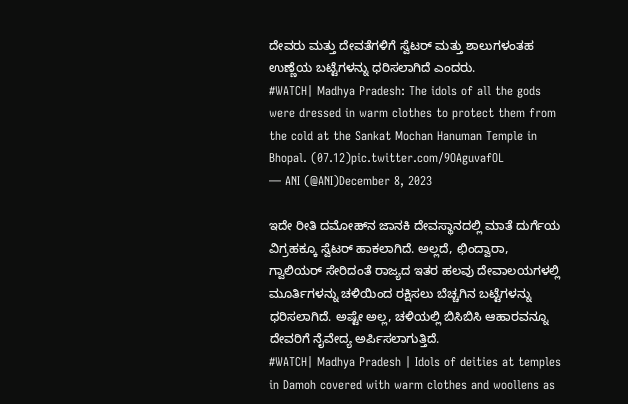ದೇವರು ಮತ್ತು ದೇವತೆಗಳಿಗೆ ಸ್ವೆಟರ್ ಮತ್ತು ಶಾಲುಗಳಂತಹ ಉಣ್ಣೆಯ ಬಟ್ಟೆಗಳನ್ನು ಧರಿಸಲಾಗಿದೆ ಎಂದರು.
#WATCH| Madhya Pradesh: The idols of all the gods were dressed in warm clothes to protect them from the cold at the Sankat Mochan Hanuman Temple in Bhopal. (07.12)pic.twitter.com/9OAguvafOL
— ANI (@ANI)December 8, 2023

ಇದೇ ರೀತಿ ದಮೋಹ್‌ನ ಜಾನಕಿ ದೇವಸ್ಥಾನದಲ್ಲಿ ಮಾತೆ ದುರ್ಗೆಯ ವಿಗ್ರಹಕ್ಕೂ ಸ್ವೆಟರ್ ಹಾಕಲಾಗಿದೆ. ಅಲ್ಲದೆ, ಛಿಂದ್ವಾರಾ, ಗ್ವಾಲಿಯರ್ ಸೇರಿದಂತೆ ರಾಜ್ಯದ ಇತರ ಹಲವು ದೇವಾಲಯಗಳಲ್ಲಿ ಮೂರ್ತಿಗಳನ್ನು ಚಳಿಯಿಂದ ರಕ್ಷಿಸಲು ಬೆಚ್ಚಗಿನ ಬಟ್ಟೆಗಳನ್ನು ಧರಿಸಲಾಗಿದೆ. ಅಷ್ಟೇ ಅಲ್ಲ, ಚಳಿಯಲ್ಲಿ ಬಿಸಿಬಿಸಿ ಆಹಾರವನ್ನೂ ದೇವರಿಗೆ ನೈವೇದ್ಯ ಅರ್ಪಿಸಲಾಗುತ್ತಿದೆ.
#WATCH| Madhya Pradesh | Idols of deities at temples in Damoh covered with warm clothes and woollens as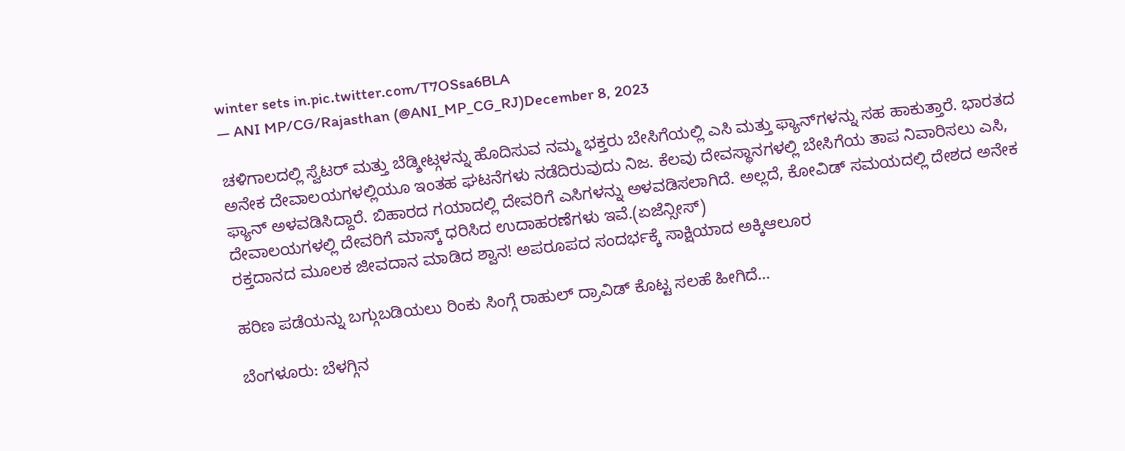winter sets in.pic.twitter.com/T7OSsa6BLA
— ANI MP/CG/Rajasthan (@ANI_MP_CG_RJ)December 8, 2023

ಚಳಿಗಾಲದಲ್ಲಿ ಸ್ವೆಟರ್ ಮತ್ತು ಬೆಡ್ಶೀಟ್ಗಳನ್ನು ಹೊದಿಸುವ ನಮ್ಮ ಭಕ್ತರು ಬೇಸಿಗೆಯಲ್ಲಿ ಎಸಿ ಮತ್ತು ಫ್ಯಾನ್‌ಗಳನ್ನು ಸಹ ಹಾಕುತ್ತಾರೆ. ಭಾರತದ ಅನೇಕ ದೇವಾಲಯಗಳಲ್ಲಿಯೂ ಇಂತಹ ಘಟನೆಗಳು ನಡೆದಿರುವುದು ನಿಜ. ಕೆಲವು ದೇವಸ್ಥಾನಗಳಲ್ಲಿ ಬೇಸಿಗೆಯ ತಾಪ ನಿವಾರಿಸಲು ಎಸಿ, ಫ್ಯಾನ್ ಅಳವಡಿಸಿದ್ದಾರೆ. ಬಿಹಾರದ ಗಯಾದಲ್ಲಿ ದೇವರಿಗೆ ಎಸಿಗಳನ್ನು ಅಳವಡಿಸಲಾಗಿದೆ. ಅಲ್ಲದೆ, ಕೋವಿಡ್ ಸಮಯದಲ್ಲಿ ದೇಶದ ಅನೇಕ ದೇವಾಲಯಗಳಲ್ಲಿ ದೇವರಿಗೆ ಮಾಸ್ಕ್ ಧರಿಸಿದ ಉದಾಹರಣೆಗಳು ಇವೆ.(ಏಜೆನ್ಸೀಸ್)
ರಕ್ತದಾನದ ಮೂಲಕ ಜೀವದಾನ ಮಾಡಿದ ಶ್ವಾನ! ಅಪರೂಪದ ಸಂದರ್ಭಕ್ಕೆ ಸಾಕ್ಷಿಯಾದ ಅಕ್ಕಿಆಲೂರ

ಹರಿಣ ಪಡೆಯನ್ನು ಬಗ್ಗುಬಡಿಯಲು ರಿಂಕು ಸಿಂಗ್ಗೆ ರಾಹುಲ್ ದ್ರಾವಿಡ್ ಕೊಟ್ಟ ಸಲಹೆ ಹೀಗಿದೆ…

ಬೆಂಗಳೂರು: ಬೆಳಗ್ಗಿನ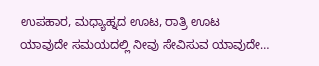ಉಪಹಾರ, ಮಧ್ಯಾಹ್ನದ ಊಟ, ರಾತ್ರಿ ಊಟ ಯಾವುದೇ ಸಮಯದಲ್ಲಿ ನೀವು ಸೇವಿಸುವ ಯಾವುದೇ…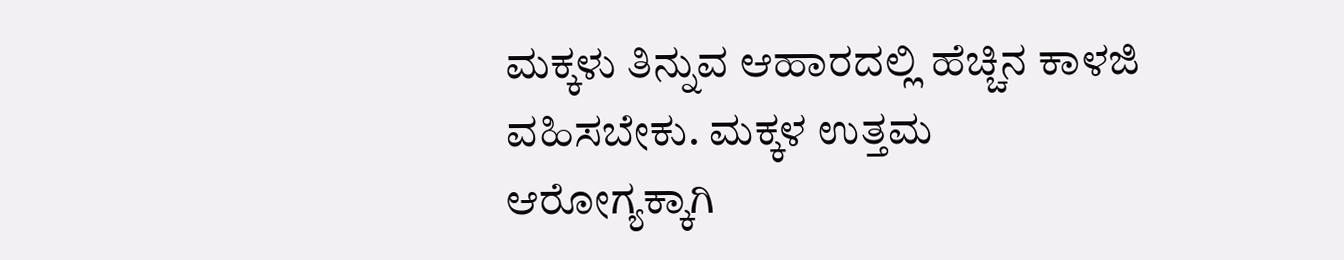ಮಕ್ಕಳು ತಿನ್ನುವ ಆಹಾರದಲ್ಲಿ ಹೆಚ್ಚಿನ ಕಾಳಜಿ ವಹಿಸಬೇಕು. ಮಕ್ಕಳ ಉತ್ತಮ ಆರೋಗ್ಯಕ್ಕಾಗಿ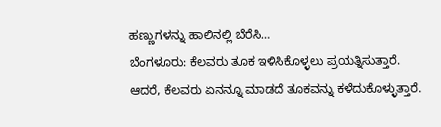ಹಣ್ಣುಗಳನ್ನು ಹಾಲಿನಲ್ಲಿ ಬೆರೆಸಿ…
ಬೆಂಗಳೂರು: ಕೆಲವರು ತೂಕ ಇಳಿಸಿಕೊಳ್ಳಲು ಪ್ರಯತ್ನಿಸುತ್ತಾರೆ. ಆದರೆ, ಕೆಲವರು ಏನನ್ನೂ ಮಾಡದೆ ತೂಕವನ್ನು ಕಳೆದುಕೊಳ್ಳುತ್ತಾರೆ.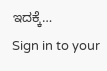ಇದಕ್ಕೆ…
Sign in to your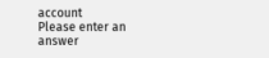account
Please enter an answer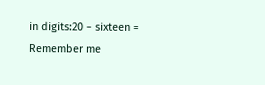in digits:20 − sixteen =
Remember me